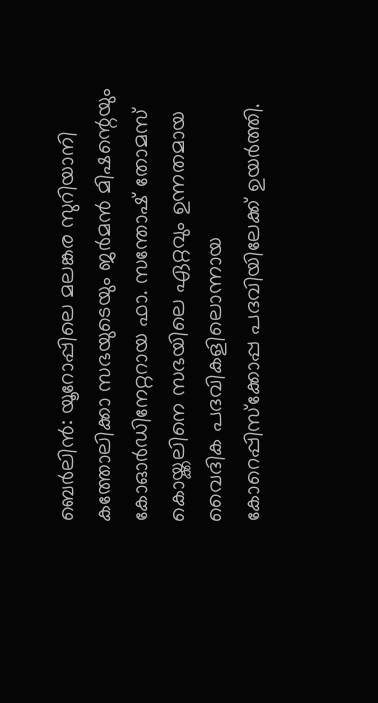ബെർലിൻ: യൂറോപ്പിലെ മലങ്കര സുറിയാനി കത്തോലിക്കാ സഭയുടെയും ജർമൻ മിഷന്റെയും കോഓർഡിനേറ്ററായ ഫാ. സന്തോഷ് തോമസ് കൊയ്ക്കലിനെ സഭയിലെ ഏറ്റവും ഉന്നതമായ വൈദിക പദവികളിലൊന്നായ കോറെപ്പിസ്ക്കോപ്പ പദവിയിലേക്ക് ഉയർത്തി.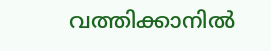വത്തിക്കാനിൽ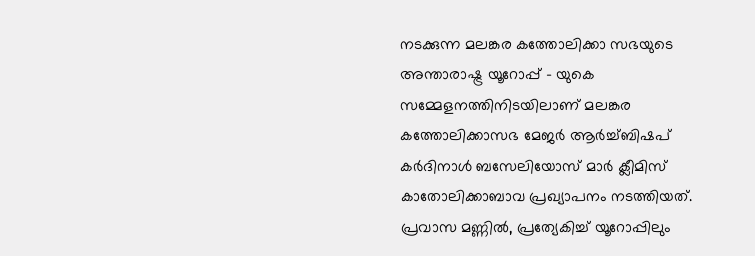നടക്കുന്ന മലങ്കര കത്തോലിക്കാ സഭയുടെ അന്താരാഷ്ട്ര യൂറോപ്പ് - യുകെ സമ്മേളനത്തിനിടയിലാണ് മലങ്കര കത്തോലിക്കാസഭ മേജർ ആർച്ച്ബിഷപ് കർദിനാൾ ബസേലിയോസ് മാർ ക്ലീമിസ് കാതോലിക്കാബാവ പ്രഖ്യാപനം നടത്തിയത്.
പ്രവാസ മണ്ണിൽ, പ്രത്യേകിച്ച് യൂറോപ്പിലും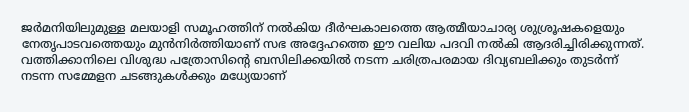ജർമനിയിലുമുള്ള മലയാളി സമൂഹത്തിന് നൽകിയ ദീർഘകാലത്തെ ആത്മീയാചാര്യ ശുശ്രൂഷകളെയും നേതൃപാടവത്തെയും മുൻനിർത്തിയാണ് സഭ അദ്ദേഹത്തെ ഈ വലിയ പദവി നൽകി ആദരിച്ചിരിക്കുന്നത്.
വത്തിക്കാനിലെ വിശുദ്ധ പത്രോസിന്റെ ബസിലിക്കയിൽ നടന്ന ചരിത്രപരമായ ദിവ്യബലിക്കും തുടർന്ന് നടന്ന സമ്മേളന ചടങ്ങുകൾക്കും മധ്യേയാണ്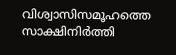വിശ്വാസിസമൂഹത്തെ സാക്ഷിനിർത്തി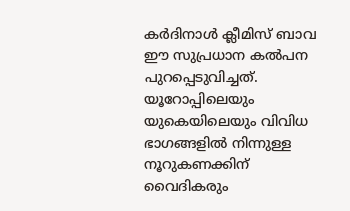കർദിനാൾ ക്ലീമിസ് ബാവ ഈ സുപ്രധാന കൽപന പുറപ്പെടുവിച്ചത്.
യൂറോപ്പിലെയും യുകെയിലെയും വിവിധ ഭാഗങ്ങളിൽ നിന്നുള്ള നൂറുകണക്കിന് വൈദികരും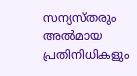സന്യസ്തരും അൽമായ പ്രതിനിധികളും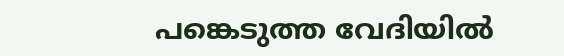പങ്കെടുത്ത വേദിയിൽ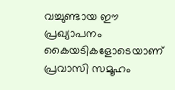വച്ചുണ്ടായ ഈ പ്രഖ്യാപനം കൈയടികളോടെയാണ് പ്രവാസി സമൂഹം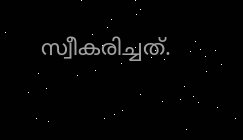സ്വീകരിച്ചത്.